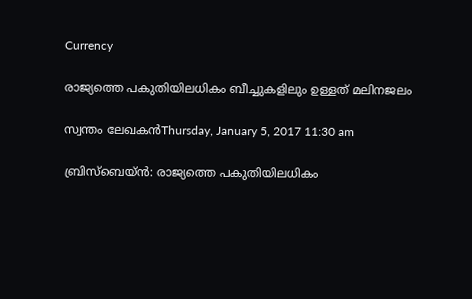Currency

രാജ്യത്തെ പകുതിയിലധികം ബീച്ചുകളിലും ഉള്ളത് മലിനജലം

സ്വന്തം ലേഖകന്‍Thursday, January 5, 2017 11:30 am

ബ്രിസ്‌ബെയ്ന്‍: രാജ്യത്തെ പകുതിയിലധികം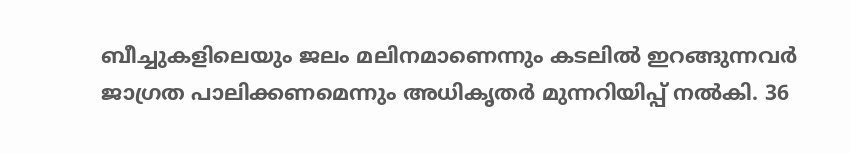ബീച്ചുകളിലെയും ജലം മലിനമാണെന്നും കടലില്‍ ഇറങ്ങുന്നവര്‍ ജാഗ്രത പാലിക്കണമെന്നും അധികൃതര്‍ മുന്നറിയിപ്പ് നല്‍കി. 36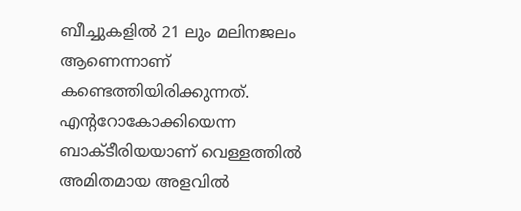ബീച്ചുകളില്‍ 21 ലും മലിനജലം ആണെന്നാണ് കണ്ടെത്തിയിരിക്കുന്നത്. എന്ററോകോക്കിയെന്ന ബാക്ടീരിയയാണ് വെള്ളത്തില്‍ അമിതമായ അളവില്‍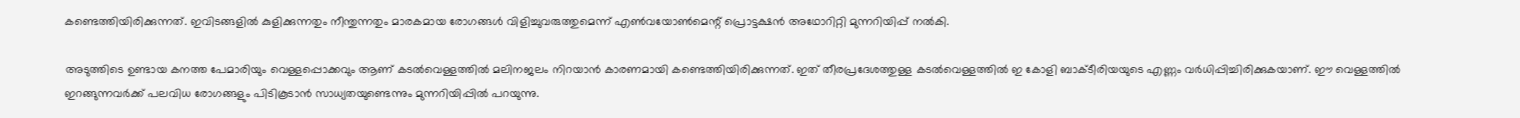കണ്ടെത്തിയിരിക്കുന്നത്. ഇവിടങ്ങളില്‍ കുളിക്കുന്നതും നീന്തുന്നതും മാരകമായ രോഗങ്ങള്‍ വിളിച്ചുവരുത്തുമെന്ന് എണ്‍വയോണ്‍മെന്റ് പ്രൊട്ടക്ഷന്‍ അഥോറിറ്റി മുന്നറിയിപ്പ് നല്‍കി.

അടുത്തിടെ ഉണ്ടായ കനത്ത പേമാരിയും വെള്ളപ്പൊക്കവും ആണ് കടല്‍വെള്ളത്തില്‍ മലിനജലം നിറയാന്‍ കാരണമായി കണ്ടെത്തിയിരിക്കുന്നത്. ഇത് തീരപ്രദേശത്തുള്ള കടല്‍വെള്ളത്തില്‍ ഇ കോളി ബാക്ടീരിയയുടെ എണ്ണം വര്‍ധിപ്പിച്ചിരിക്കുകയാണ്. ഈ വെള്ളത്തില്‍ ഇറങ്ങുന്നവര്‍ക്ക് പലവിധ രോഗങ്ങളും പിടികൂടാന്‍ സാധ്യതയുണ്ടെന്നും മുന്നറിയിപ്പില്‍ പറയുന്നു.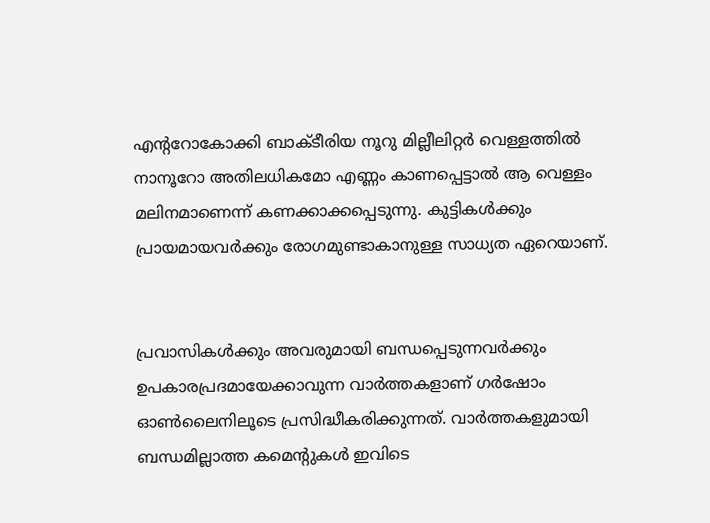എന്ററോകോക്കി ബാക്ടീരിയ നൂറു മില്ലീലിറ്റര്‍ വെള്ളത്തില്‍ നാനൂറോ അതിലധികമോ എണ്ണം കാണപ്പെട്ടാല്‍ ആ വെള്ളം മലിനമാണെന്ന് കണക്കാക്കപ്പെടുന്നു. കുട്ടികള്‍ക്കും പ്രായമായവര്‍ക്കും രോഗമുണ്ടാകാനുള്ള സാധ്യത ഏറെയാണ്.


പ്രവാസികൾക്കും അവരുമായി ബന്ധപ്പെടുന്നവർക്കും ഉപകാരപ്രദമായേക്കാവുന്ന വാർത്തകളാണ് ഗർഷോം ഓൺലൈനിലൂടെ പ്രസിദ്ധീകരിക്കുന്നത്. വാർത്തകളുമായി ബന്ധമില്ലാത്ത കമെന്റുകൾ ഇവിടെ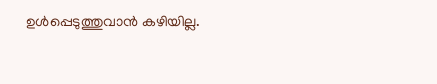ഉൾപ്പെടുത്തുവാൻ കഴിയില്ല.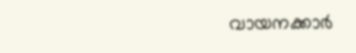വായനക്കാർ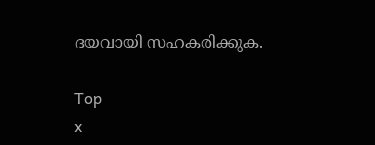ദയവായി സഹകരിക്കുക.

Top
x